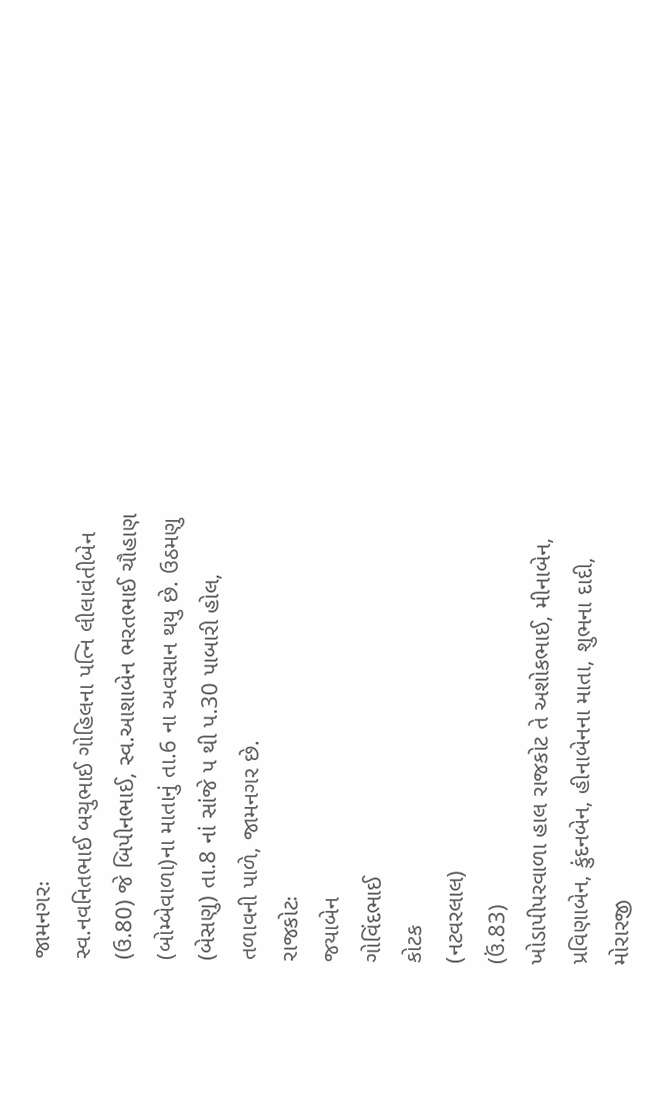જામનગરઃ
સ્વ.નવનિતભાઈ બચુભાઈ ગોહિલના પત્નિ લીલાવંતીબેન (ઉ.80) જે બિપીનભાઈ, સ્વ.આશાબેન ભરતભાઈ ચૌહાણ (બોમ્બેવાળા)ના માતાનું તા.6 ના અવસાન થયુ છે. ઉઠમણુ (બેસણુ) તા.8 નાં સાંજે પ થી પ.30 પાબારી હોલ, તળાવની પાળે, જામનગર છે.
રાજકોટઃ
જયાબેન
ગોવિંદભાઈ
કોટક
(નટવરલાલ)
(ઉં.83)
ખોડાપીપરવાળા હાલ રાજકોટ તે અશોકભાઈ, મીનાબેન, પ્રવિણાબેન, કુંદનબેન, હીનાબેનના માતા, શુભના દાદી, મોરારજી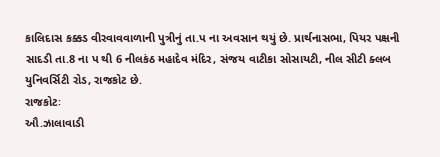કાલિદાસ કક્કડ વીરવાવવાળાની પુત્રીનું તા.પ ના અવસાન થયું છે. પ્રાર્થનાસભા, પિયર પક્ષની સાદડી તા.8 ના પ થી 6 નીલકંઠ મહાદેવ મંદિર, સંજય વાટીકા સોસાયટી, નીલ સીટી ક્લબ યુનિવર્સિટી રોડ, રાજકોટ છે.
રાજકોટઃ
ઔ.ઝાલાવાડી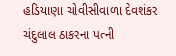હડિયાણા ચોવીસીવાળા દેવશંકર ચંદુલાલ ઠાકરના પત્ની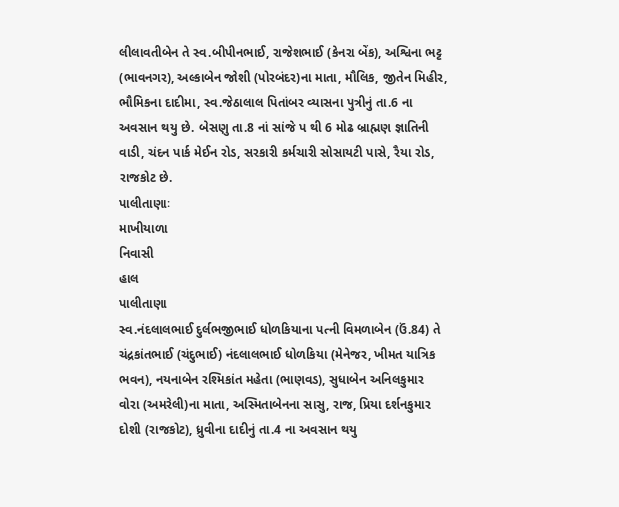લીલાવતીબેન તે સ્વ.બીપીનભાઈ, રાજેશભાઈ (કેનરા બેંક), અશ્વિના ભટ્ટ (ભાવનગર), અલ્કાબેન જોશી (પોરબંદર)ના માતા, મૌલિક, જીતેન મિહીર, ભૌમિકના દાદીમા, સ્વ.જેઠાલાલ પિતાંબર વ્યાસના પુત્રીનું તા.6 ના અવસાન થયુ છે. બેસણુ તા.8 નાં સાંજે પ થી 6 મોઢ બ્રાહ્મણ જ્ઞાતિની વાડી, ચંદન પાર્ક મેઈન રોડ, સરકારી કર્મચારી સોસાયટી પાસે, રૈયા રોડ, રાજકોટ છે.
પાલીતાણાઃ
માખીયાળા
નિવાસી
હાલ
પાલીતાણા
સ્વ.નંદલાલભાઈ દુર્લભજીભાઈ ધોળકિયાના પત્ની વિમળાબેન (ઉં.84) તે ચંદ્રકાંતભાઈ (ચંદુભાઈ) નંદલાલભાઈ ધોળકિયા (મેનેજર, ખીમત યાત્રિક ભવન), નયનાબેન રશ્મિકાંત મહેતા (ભાણવડ), સુધાબેન અનિલકુમાર વોરા (અમરેલી)ના માતા, અસ્મિતાબેનના સાસુ, રાજ, પ્રિયા દર્શનકુમાર દોશી (રાજકોટ), ધ્રુવીના દાદીનું તા.4 ના અવસાન થયુ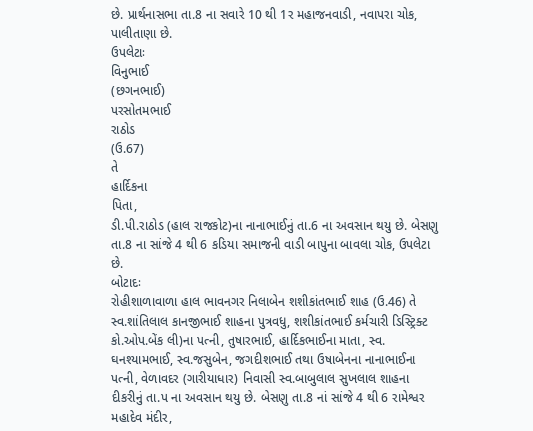છે. પ્રાર્થનાસભા તા.8 ના સવારે 10 થી 1ર મહાજનવાડી, નવાપરા ચોક, પાલીતાણા છે.
ઉપલેટાઃ
વિનુભાઈ
(છગનભાઈ)
પરસોતમભાઈ
રાઠોડ
(ઉ.67)
તે
હાર્દિકના
પિતા,
ડી.પી.રાઠોડ (હાલ રાજકોટ)ના નાનાભાઈનું તા.6 ના અવસાન થયુ છે. બેસણુ તા.8 ના સાંજે 4 થી 6 કડિયા સમાજની વાડી બાપુના બાવલા ચોક, ઉપલેટા છે.
બોટાદઃ
રોહીશાળાવાળા હાલ ભાવનગર નિલાબેન શશીકાંતભાઈ શાહ (ઉ.46) તે સ્વ.શાંતિલાલ કાનજીભાઈ શાહના પુત્રવધુ, શશીકાંતભાઈ કર્મચારી ડિસ્ટ્રિક્ટ કો.ઓપ.બેંક લી)ના પત્ની, તુષારભાઈ, હાર્દિકભાઈના માતા, સ્વ. ઘનશ્યામભાઈ, સ્વ.જસુબેન, જગદીશભાઈ તથા ઉષાબેનના નાનાભાઈના પત્ની, વેળાવદર (ગારીયાધાર) નિવાસી સ્વ.બાબુલાલ સુખલાલ શાહના દીકરીનું તા.પ ના અવસાન થયુ છે. બેસણુ તા.8 નાં સાંજે 4 થી 6 રામેશ્વર મહાદેવ મંદીર,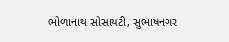ભોળાનાથ સોસાયટી, સુભાષનગર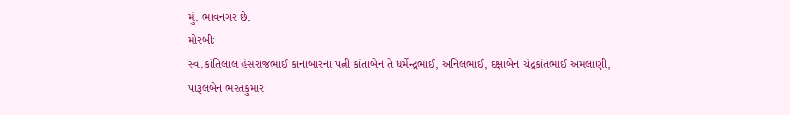મું. ભાવનગર છે.
મોરબીઃ
સ્વ.કાંતિલાલ હંસરાજભાઈ કાનાબારના પત્ની કાંતાબેન તે ધર્મેન્દ્રભાઈ, અનિલભાઈ, દક્ષાબેન ચંદ્રકાંતભાઈ અમલાણી, પારૂલબેન ભરતકુમાર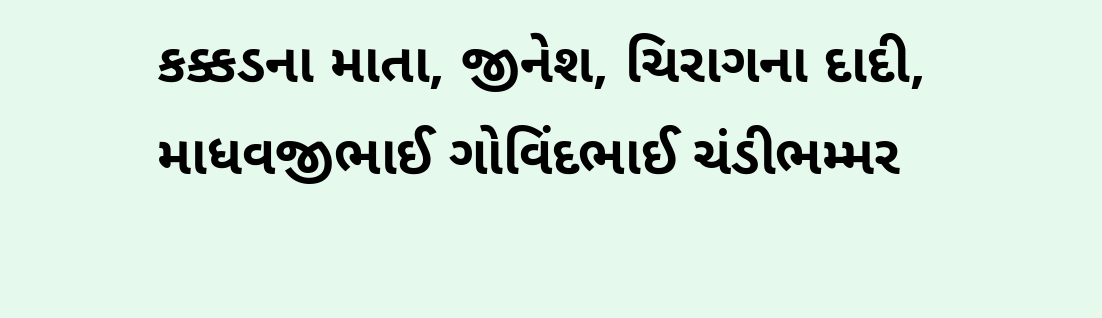કક્કડના માતા, જીનેશ, ચિરાગના દાદી, માધવજીભાઈ ગોવિંદભાઈ ચંડીભમ્મર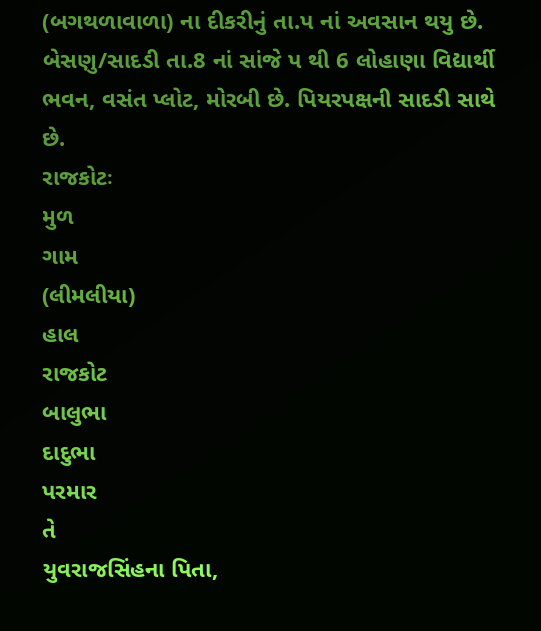(બગથળાવાળા) ના દીકરીનું તા.પ નાં અવસાન થયુ છે. બેસણુ/સાદડી તા.8 નાં સાંજે પ થી 6 લોહાણા વિદ્યાર્થી ભવન, વસંત પ્લોટ, મોરબી છે. પિયરપક્ષની સાદડી સાથે છે.
રાજકોટઃ
મુળ
ગામ
(લીમલીયા)
હાલ
રાજકોટ
બાલુભા
દાદુભા
પરમાર
તે
યુવરાજસિંહના પિતા,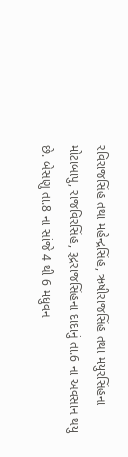રવિરાજસિંહ તથા મહેન્દ્રસિંહ, ઋષીરાજસિંહ તથા મયુરસિંહના મોટાબાપુ, રાજવિરસિંહ, રૂદ્રરાજસિંહના દાદાનું તા.6 ના અવસાન થયુ છે. બેસણુ તા.8 ના સાંજે 4 થી 6 મધુવન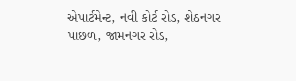એપાર્ટમેન્ટ, નવી કોર્ટ રોડ, શેઠનગર પાછળ, જામનગર રોડ,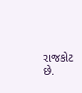રાજકોટ છે.